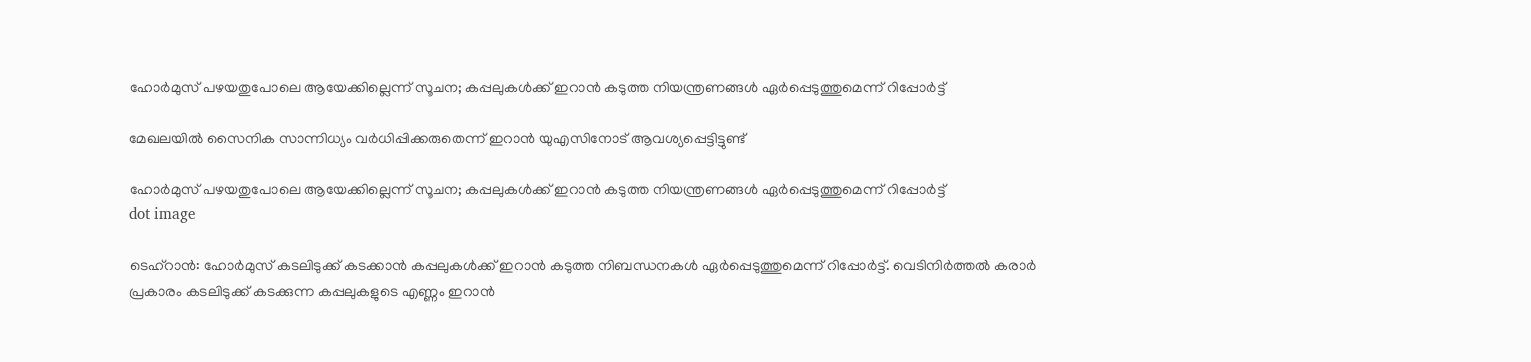ഹോർമുസ് പഴയതുപോലെ ആയേക്കില്ലെന്ന് സൂചന; കപ്പലുകൾക്ക് ഇറാൻ കടുത്ത നിയന്ത്രണങ്ങൾ ഏർപ്പെടുത്തുമെന്ന് റിപ്പോർട്ട്

മേഖലയിൽ സൈനിക സാന്നിധ്യം വർധിപ്പിക്കരുതെന്ന് ഇറാൻ യുഎസിനോട് ആവശ്യപ്പെട്ടിട്ടുണ്ട്

ഹോർമുസ് പഴയതുപോലെ ആയേക്കില്ലെന്ന് സൂചന; കപ്പലുകൾക്ക് ഇറാൻ കടുത്ത നിയന്ത്രണങ്ങൾ ഏർപ്പെടുത്തുമെന്ന് റിപ്പോർട്ട്
dot image

ടെഹ്‌റാൻ: ഹോർമുസ് കടലിടുക്ക് കടക്കാൻ കപ്പലുകൾക്ക് ഇറാൻ കടുത്ത നിബന്ധനകൾ ഏർപ്പെടുത്തുമെന്ന് റിപ്പോർട്ട്. വെടിനിർത്തൽ കരാർ പ്രകാരം കടലിടുക്ക് കടക്കുന്ന കപ്പലുകളുടെ എണ്ണം ഇറാൻ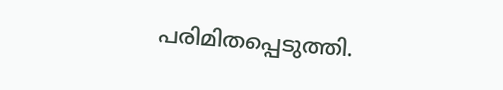പരിമിതപ്പെടുത്തി.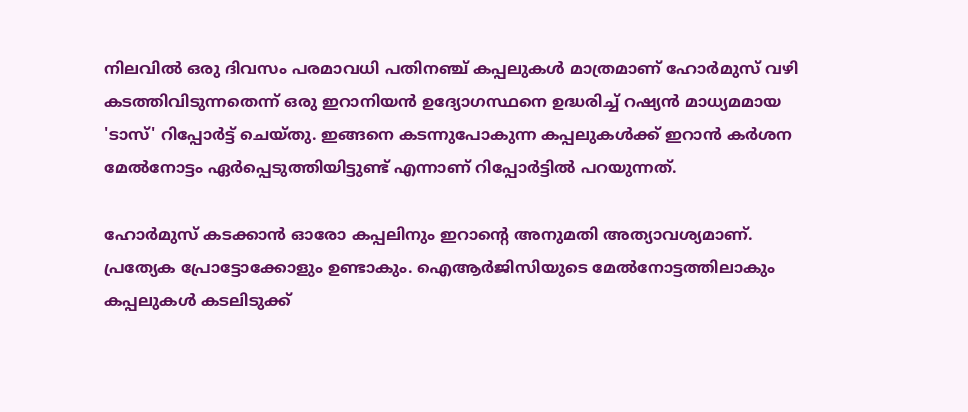നിലവിൽ ഒരു ദിവസം പരമാവധി പതിനഞ്ച് കപ്പലുകൾ മാത്രമാണ് ഹോർമുസ് വഴി കടത്തിവിടുന്നതെന്ന് ഒരു ഇറാനിയൻ ഉദ്യോഗസ്ഥനെ ഉദ്ധരിച്ച് റഷ്യൻ മാധ്യമമായ 'ടാസ്' റിപ്പോർട്ട് ചെയ്തു. ഇങ്ങനെ കടന്നുപോകുന്ന കപ്പലുകൾക്ക് ഇറാൻ കർശന മേൽനോട്ടം ഏർപ്പെടുത്തിയിട്ടുണ്ട് എന്നാണ് റിപ്പോർട്ടിൽ പറയുന്നത്.

ഹോർമുസ് കടക്കാൻ ഓരോ കപ്പലിനും ഇറാന്റെ അനുമതി അത്യാവശ്യമാണ്. പ്രത്യേക പ്രോട്ടോക്കോളും ഉണ്ടാകും. ഐആർജിസിയുടെ മേൽനോട്ടത്തിലാകും കപ്പലുകൾ കടലിടുക്ക്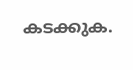കടക്കുക.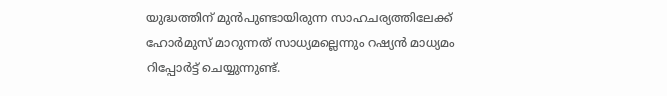യുദ്ധത്തിന് മുൻപുണ്ടായിരുന്ന സാഹചര്യത്തിലേക്ക് ഹോർമുസ് മാറുന്നത് സാധ്യമല്ലെന്നും റഷ്യൻ മാധ്യമം റിപ്പോർട്ട് ചെയ്യുന്നുണ്ട്.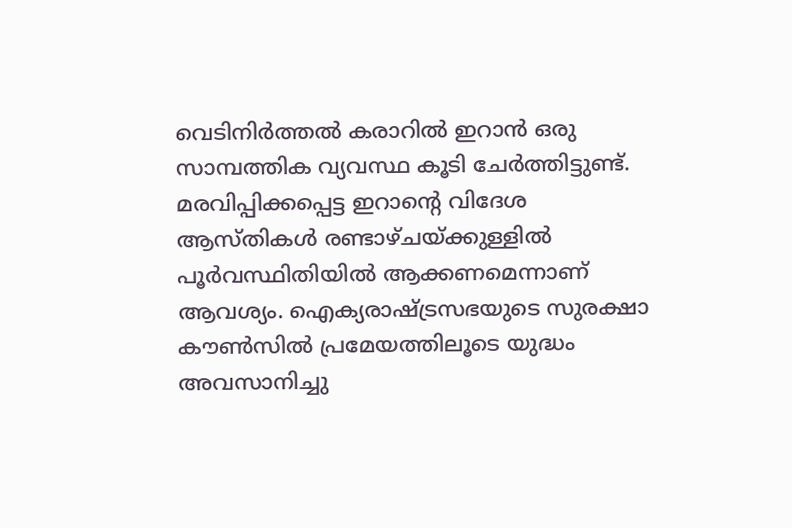വെടിനിർത്തൽ കരാറിൽ ഇറാൻ ഒരു സാമ്പത്തിക വ്യവസ്ഥ കൂടി ചേർത്തിട്ടുണ്ട്. മരവിപ്പിക്കപ്പെട്ട ഇറാന്റെ വിദേശ ആസ്തികൾ രണ്ടാഴ്ചയ്ക്കുള്ളിൽ പൂർവസ്ഥിതിയിൽ ആക്കണമെന്നാണ് ആവശ്യം. ഐക്യരാഷ്ട്രസഭയുടെ സുരക്ഷാ കൗൺസിൽ പ്രമേയത്തിലൂടെ യുദ്ധം അവസാനിച്ചു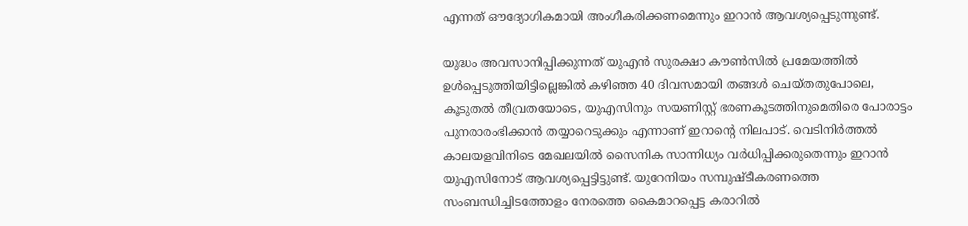എന്നത് ഔദ്യോഗികമായി അംഗീകരിക്കണമെന്നും ഇറാൻ ആവശ്യപ്പെടുന്നുണ്ട്.

യുദ്ധം അവസാനിപ്പിക്കുന്നത് യുഎൻ സുരക്ഷാ കൗൺസിൽ പ്രമേയത്തിൽ ഉൾപ്പെടുത്തിയിട്ടില്ലെങ്കിൽ കഴിഞ്ഞ 40 ദിവസമായി തങ്ങൾ ചെയ്തതുപോലെ, കൂടുതൽ തീവ്രതയോടെ, യുഎസിനും സയണിസ്റ്റ് ഭരണകൂടത്തിനുമെതിരെ പോരാട്ടം പുനരാരംഭിക്കാൻ തയ്യാറെടുക്കും എന്നാണ് ഇറാൻ്റെ നിലപാട്. വെടിനിർത്തൽ കാലയളവിനിടെ മേഖലയിൽ സൈനിക സാന്നിധ്യം വർധിപ്പിക്കരുതെന്നും ഇറാൻ യുഎസിനോട് ആവശ്യപ്പെട്ടിട്ടുണ്ട്. യുറേനിയം സമ്പുഷ്‌ടീകരണത്തെ സംബന്ധിച്ചിടത്തോളം നേരത്തെ കൈമാറപ്പെട്ട കരാറിൽ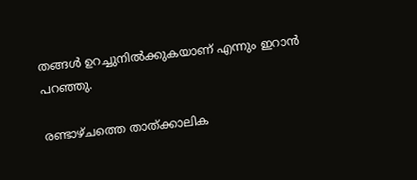തങ്ങൾ ഉറച്ചുനിൽക്കുകയാണ് എന്നും ഇറാൻ പറഞ്ഞു.

രണ്ടാഴ്ചത്തെ താത്ക്കാലിക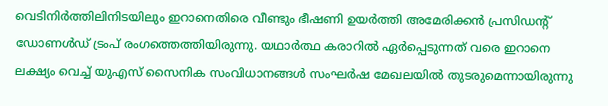വെടിനിർത്തിലിനിടയിലും ഇറാനെതിരെ വീണ്ടും ഭീഷണി ഉയർത്തി അമേരിക്കൻ പ്രസിഡൻ്റ് ഡോണൾഡ് ട്രംപ് രംഗത്തെത്തിയിരുന്നു. യഥാർത്ഥ കരാറിൽ ഏർപ്പെടുന്നത് വരെ ഇറാനെ ലക്ഷ്യം വെച്ച് യുഎസ് സൈനിക സംവിധാനങ്ങൾ സംഘർഷ മേഖലയിൽ തുടരുമെന്നായിരുന്നു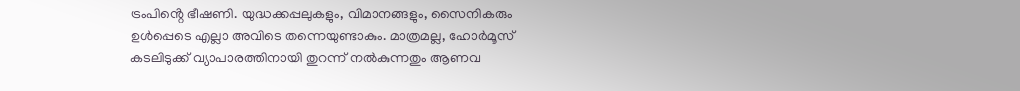ട്രംപിൻ്റെ ഭീഷണി. യുദ്ധക്കപ്പലുകളും, വിമാനങ്ങളും, സൈനികരും ഉൾപ്പെടെ എല്ലാ അവിടെ തന്നെയുണ്ടാകും. മാത്രമല്ല, ഹോർമൂസ് കടലിടുക്ക് വ്യാപാരത്തിനായി തുറന്ന് നൽകുന്നതും ആണവ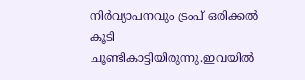നിർവ്യാപനവും ട്രംപ് ഒരിക്കൽ കൂടി ചൂണ്ടികാട്ടിയിരുന്നു.ഇവയിൽ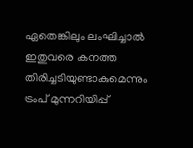ഏതെങ്കിലും ലംഘിച്ചാൽ ഇതുവരെ കനത്ത തിരിച്ചടിയുണ്ടാകുമെന്നും ട്രംപ് മുന്നറിയിപ്പ്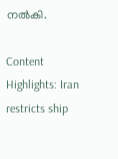നൽകി.

Content Highlights: Iran restricts ship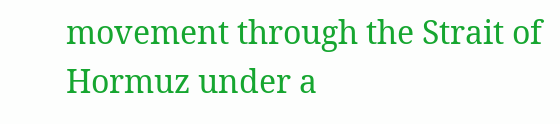movement through the Strait of Hormuz under a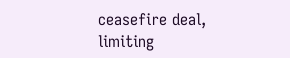ceasefire deal, limiting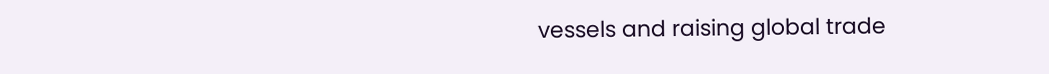vessels and raising global trade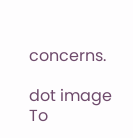concerns.

dot image
To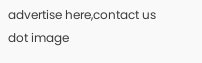advertise here,contact us
dot image